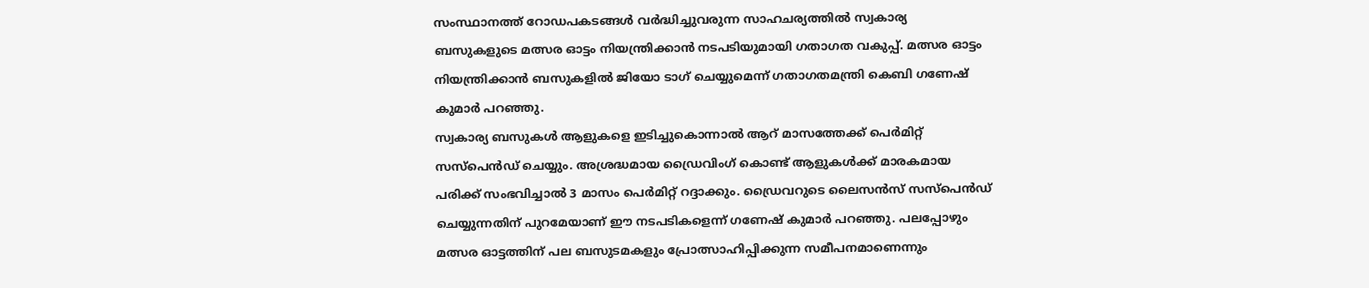സംസ്ഥാനത്ത് റോഡപകടങ്ങൾ വർദ്ധിച്ചുവരുന്ന സാഹചര്യത്തിൽ സ്വകാര്യ ബസുകളുടെ മത്സര ഓട്ടം നിയന്ത്രിക്കാൻ നടപടിയുമായി ഗതാഗത വകുപ്പ്. മത്സര ഓട്ടം നിയന്ത്രിക്കാൻ ബസുകളിൽ ജിയോ ടാഗ് ചെയ്യുമെന്ന് ഗതാഗതമന്ത്രി കെബി ഗണേഷ് കുമാർ പറഞ്ഞു.
സ്വകാര്യ ബസുകൾ ആളുകളെ ഇടിച്ചുകൊന്നാൽ ആറ് മാസത്തേക്ക് പെർമിറ്റ് സസ്പെൻഡ് ചെയ്യും. അശ്രദ്ധമായ ഡ്രൈവിംഗ് കൊണ്ട് ആളുകൾക്ക് മാരകമായ പരിക്ക് സംഭവിച്ചാൽ 3 മാസം പെർമിറ്റ് റദ്ദാക്കും. ഡ്രൈവറുടെ ലൈസൻസ് സസ്പെൻഡ് ചെയ്യുന്നതിന് പുറമേയാണ് ഈ നടപടികളെന്ന് ഗണേഷ് കുമാർ പറഞ്ഞു. പലപ്പോഴും മത്സര ഓട്ടത്തിന് പല ബസുടമകളും പ്രോത്സാഹിപ്പിക്കുന്ന സമീപനമാണെന്നും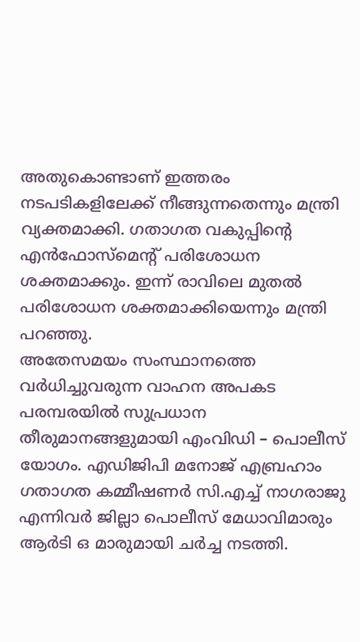അതുകൊണ്ടാണ് ഇത്തരം നടപടികളിലേക്ക് നീങ്ങുന്നതെന്നും മന്ത്രി വ്യക്തമാക്കി. ഗതാഗത വകുപ്പിന്റെ എൻഫോസ്മെന്റ് പരിശോധന ശക്തമാക്കും. ഇന്ന് രാവിലെ മുതൽ പരിശോധന ശക്തമാക്കിയെന്നും മന്ത്രി പറഞ്ഞു.
അതേസമയം സംസ്ഥാനത്തെ വർധിച്ചുവരുന്ന വാഹന അപകട പരമ്പരയിൽ സുപ്രധാന തീരുമാനങ്ങളുമായി എംവിഡി – പൊലീസ് യോഗം. എഡിജിപി മനോജ് എബ്രഹാം ഗതാഗത കമ്മീഷണർ സി.എച്ച് നാഗരാജു എന്നിവർ ജില്ലാ പൊലീസ് മേധാവിമാരും ആർടി ഒ മാരുമായി ചർച്ച നടത്തി.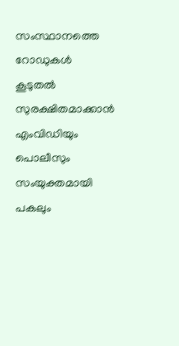സംസ്ഥാനത്തെ റോഡുകൾ കൂടുതൽ സുരക്ഷിതമാക്കാൻ എംവിഡിയും പൊലീസും സംയുക്തമായി പകലും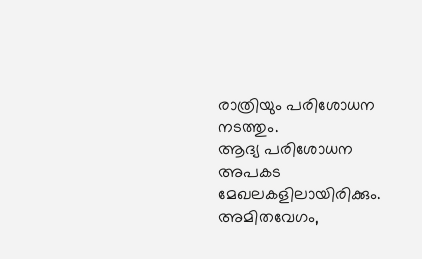രാത്രിയും പരിശോധന നടത്തും.
ആദ്യ പരിശോധന അപകട മേഖലകളിലായിരിക്കും. അമിതവേഗം,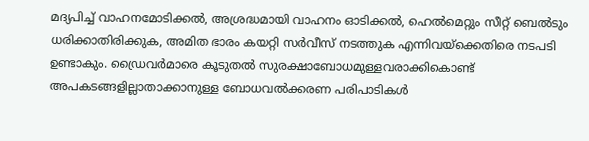മദ്യപിച്ച് വാഹനമോടിക്കൽ, അശ്രദ്ധമായി വാഹനം ഓടിക്കൽ, ഹെൽമെറ്റും സീറ്റ് ബെൽടും ധരിക്കാതിരിക്കുക, അമിത ഭാരം കയറ്റി സർവീസ് നടത്തുക എന്നിവയ്ക്കെതിരെ നടപടി ഉണ്ടാകും. ഡ്രൈവർമാരെ കൂടുതൽ സുരക്ഷാബോധമുള്ളവരാക്കികൊണ്ട് അപകടങ്ങളില്ലാതാക്കാനുള്ള ബോധവൽക്കരണ പരിപാടികൾ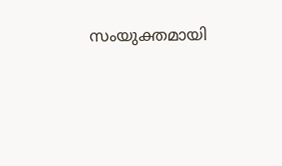സംയുക്തമായി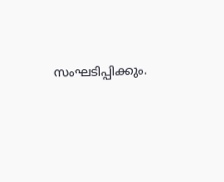സംഘടിപ്പിക്കും.